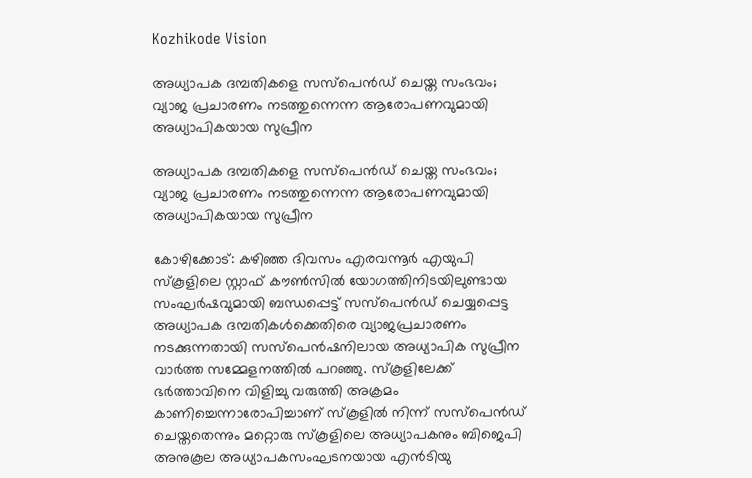Kozhikode Vision

അധ്യാപക ദമ്പതികളെ സസ്പെന്‍ഡ് ചെയ്ത സംഭവം; വ്യാജ പ്രചാരണം നടത്തുന്നെന്ന ആരോപണവുമായി അധ്യാപികയായ സുപ്രീന

അധ്യാപക ദമ്പതികളെ സസ്പെന്‍ഡ് ചെയ്ത സംഭവം; വ്യാജ പ്രചാരണം നടത്തുന്നെന്ന ആരോപണവുമായി അധ്യാപികയായ സുപ്രീന

കോഴിക്കോട്: കഴിഞ്ഞ ദിവസം എരവന്നൂര്‍ എയുപി സ്‌കൂളിലെ സ്റ്റാഫ് കൗണ്‍സില്‍ യോഗത്തിനിടയിലുണ്ടായ സംഘര്‍ഷവുമായി ബന്ധപ്പെട്ട് സസ്പെന്‍ഡ് ചെയ്യപ്പെട്ട അധ്യാപക ദമ്പതികള്‍ക്കെതിരെ വ്യാജപ്രചാരണം നടക്കുന്നതായി സസ്പെന്‍ഷനിലായ അധ്യാപിക സുപ്രീന വാര്‍ത്ത സമ്മേളനത്തില്‍ പറഞ്ഞു. സ്‌കൂളിലേക്ക് ഭര്‍ത്താവിനെ വിളിച്ചു വരുത്തി അക്രമം കാണിച്ചെന്നാരോപിച്ചാണ് സ്‌കൂളില്‍ നിന്ന് സസ്പെന്‍ഡ് ചെയ്തതെന്നും മറ്റൊരു സ്‌കൂളിലെ അധ്യാപകനും ബിജെപി അനുകൂല അധ്യാപകസംഘടനയായ എന്‍ടിയു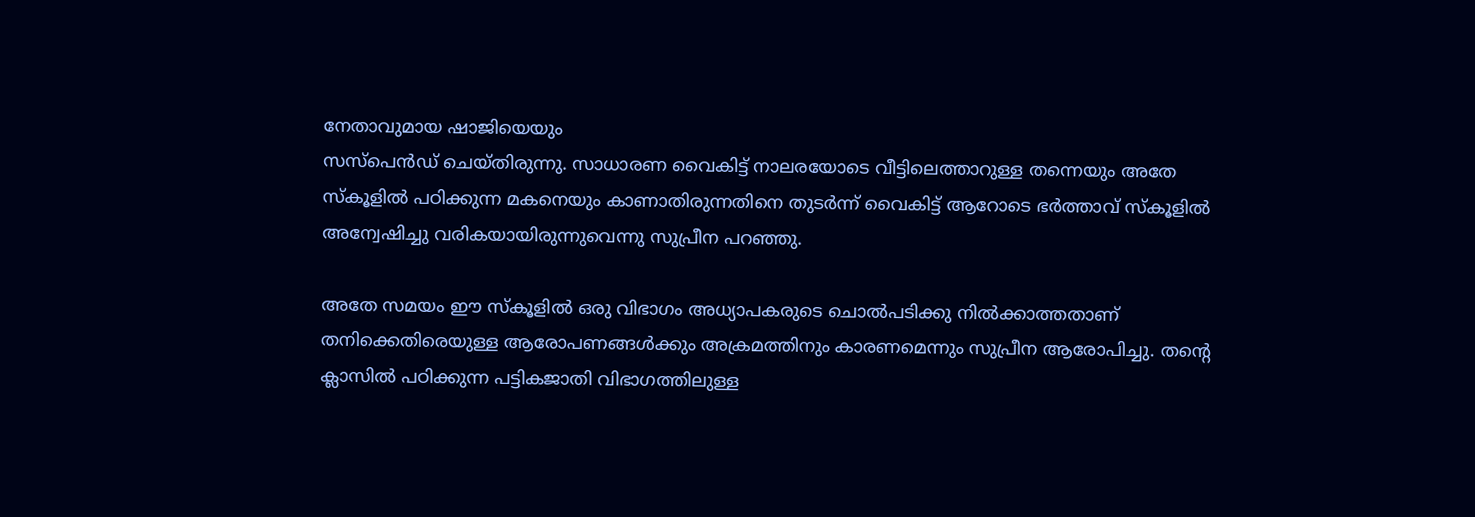നേതാവുമായ ഷാജിയെയും
സസ്പെന്‍ഡ് ചെയ്തിരുന്നു. സാധാരണ വൈകിട്ട് നാലരയോടെ വീട്ടിലെത്താറുള്ള തന്നെയും അതേ സ്‌കൂളില്‍ പഠിക്കുന്ന മകനെയും കാണാതിരുന്നതിനെ തുടര്‍ന്ന് വൈകിട്ട് ആറോടെ ഭര്‍ത്താവ് സ്‌കൂളില്‍ അന്വേഷിച്ചു വരികയായിരുന്നുവെന്നു സുപ്രീന പറഞ്ഞു.

അതേ സമയം ഈ സ്‌കൂളില്‍ ഒരു വിഭാഗം അധ്യാപകരുടെ ചൊല്‍പടിക്കു നില്‍ക്കാത്തതാണ് തനിക്കെതിരെയുള്ള ആരോപണങ്ങള്‍ക്കും അക്രമത്തിനും കാരണമെന്നും സുപ്രീന ആരോപിച്ചു. തന്റെ ക്ലാസില്‍ പഠിക്കുന്ന പട്ടികജാതി വിഭാഗത്തിലുള്ള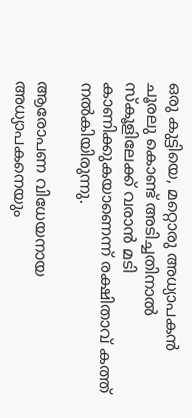ഒരു കുട്ടിയെ, മറ്റൊരു അധ്യാപകന്‍ ചൂരലു കൊണ്ട് അടിച്ചതിനാല്‍ സ്‌കൂളിലേക്ക് വരാന്‍ മടി കാണിക്കുകയാണെന്ന് രക്ഷിതാവ് കത്ത് നല്‍കിയിരുന്നു.

ആരോപണ വിധേയനായ അധ്യാപകനെയും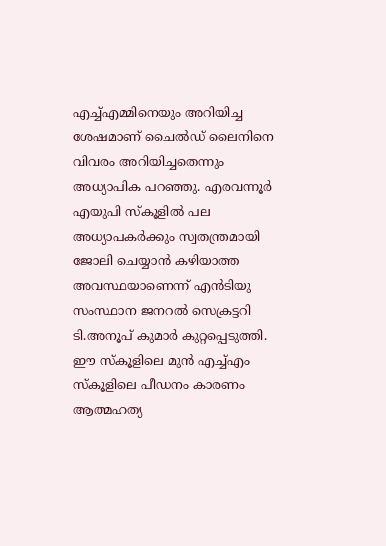എച്ച്എമ്മിനെയും അറിയിച്ച ശേഷമാണ് ചൈല്‍ഡ് ലൈനിനെ വിവരം അറിയിച്ചതെന്നും അധ്യാപിക പറഞ്ഞു. എരവന്നൂര്‍ എയുപി സ്‌കൂളില്‍ പല അധ്യാപകര്‍ക്കും സ്വതന്ത്രമായി ജോലി ചെയ്യാന്‍ കഴിയാത്ത അവസ്ഥയാണെന്ന് എന്‍ടിയു സംസ്ഥാന ജനറല്‍ സെക്രട്ടറി ടി.അനൂപ് കുമാര്‍ കുറ്റപ്പെടുത്തി. ഈ സ്‌കൂളിലെ മുന്‍ എച്ച്എം സ്‌കൂളിലെ പീഡനം കാരണം ആത്മഹത്യ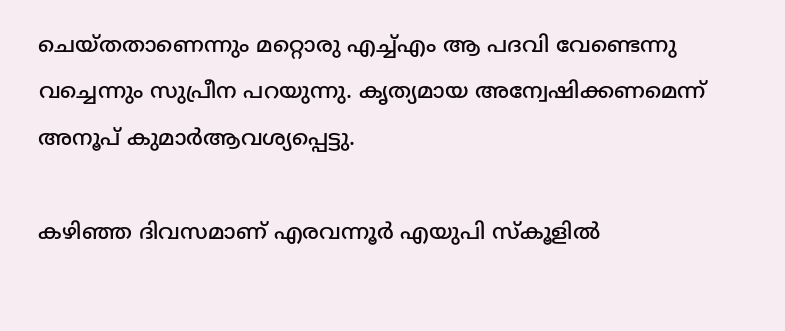ചെയ്തതാണെന്നും മറ്റൊരു എച്ച്എം ആ പദവി വേണ്ടെന്നു വച്ചെന്നും സുപ്രീന പറയുന്നു. കൃത്യമായ അന്വേഷിക്കണമെന്ന് അനൂപ് കുമാര്‍ആവശ്യപ്പെട്ടു.

കഴിഞ്ഞ ദിവസമാണ് എരവന്നൂര്‍ എയുപി സ്‌കൂളില്‍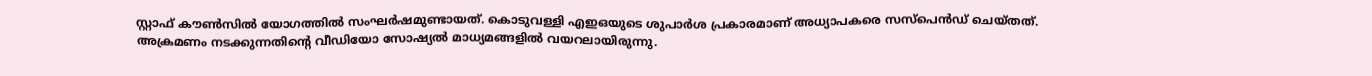സ്റ്റാഫ് കൗണ്‍സില്‍ യോഗത്തില്‍ സംഘര്‍ഷമുണ്ടായത്. കൊടുവള്ളി എഇഒയുടെ ശുപാര്‍ശ പ്രകാരമാണ് അധ്യാപകരെ സസ്പെന്‍ഡ് ചെയ്തത്. അക്രമണം നടക്കുന്നതിന്റെ വീഡിയോ സോഷ്യല്‍ മാധ്യമങ്ങളില്‍ വയറലായിരുന്നു.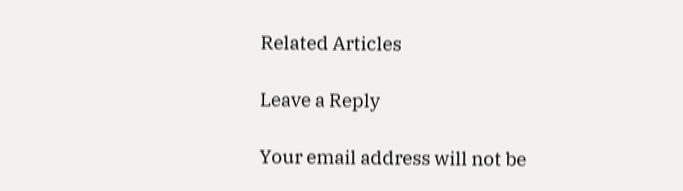Related Articles

Leave a Reply

Your email address will not be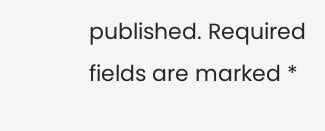published. Required fields are marked *